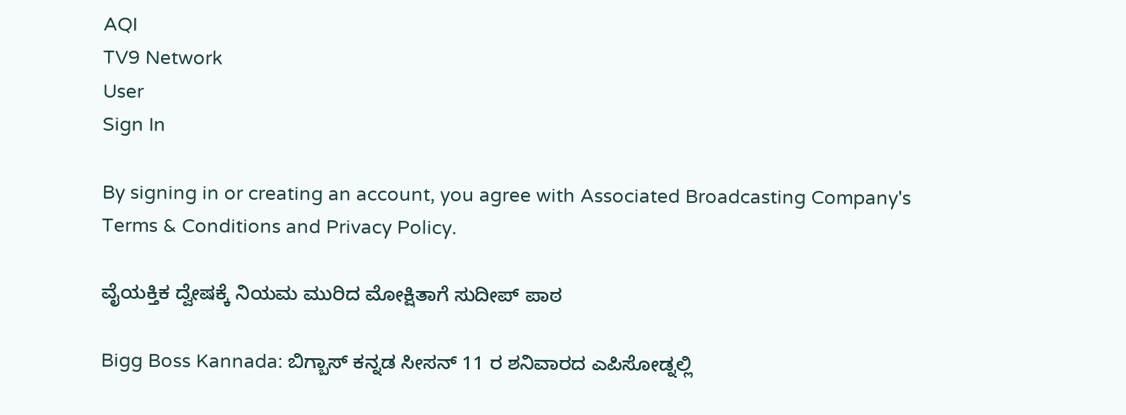AQI
TV9 Network
User
Sign In

By signing in or creating an account, you agree with Associated Broadcasting Company's Terms & Conditions and Privacy Policy.

ವೈಯಕ್ತಿಕ ದ್ವೇಷಕ್ಕೆ ನಿಯಮ ಮುರಿದ ಮೋಕ್ಷಿತಾಗೆ ಸುದೀಪ್ ಪಾಠ

Bigg Boss Kannada: ಬಿಗ್ಬಾಸ್ ಕನ್ನಡ ಸೀಸನ್ 11 ರ ಶನಿವಾರದ ಎಪಿಸೋಡ್ನಲ್ಲಿ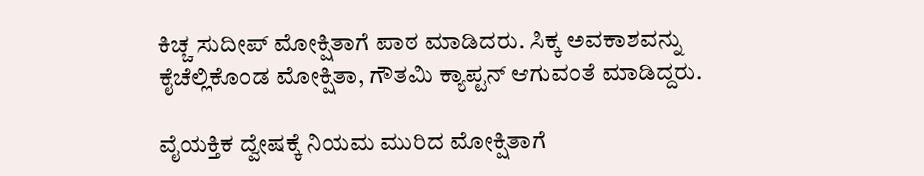ಕಿಚ್ಚ ಸುದೀಪ್ ಮೋಕ್ಷಿತಾಗೆ ಪಾಠ ಮಾಡಿದರು. ಸಿಕ್ಕ ಅವಕಾಶವನ್ನು ಕೈಚೆಲ್ಲಿಕೊಂಡ ಮೋಕ್ಷಿತಾ, ಗೌತಮಿ ಕ್ಯಾಪ್ಟನ್ ಆಗುವಂತೆ ಮಾಡಿದ್ದರು.

ವೈಯಕ್ತಿಕ ದ್ವೇಷಕ್ಕೆ ನಿಯಮ ಮುರಿದ ಮೋಕ್ಷಿತಾಗೆ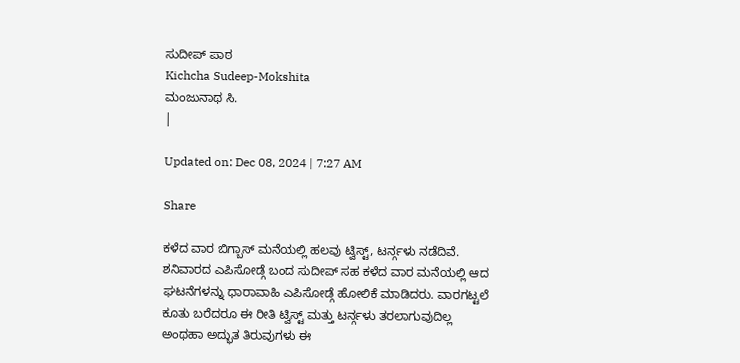ಸುದೀಪ್ ಪಾಠ
Kichcha Sudeep-Mokshita
ಮಂಜುನಾಥ ಸಿ.
|

Updated on: Dec 08, 2024 | 7:27 AM

Share

ಕಳೆದ ವಾರ ಬಿಗ್ಬಾಸ್ ಮನೆಯಲ್ಲಿ ಹಲವು ಟ್ವಿಸ್ಟ್, ಟರ್ನ್ಗಳು ನಡೆದಿವೆ. ಶನಿವಾರದ ಎಪಿಸೋಡ್ಗೆ ಬಂದ ಸುದೀಪ್ ಸಹ ಕಳೆದ ವಾರ ಮನೆಯಲ್ಲಿ ಆದ ಘಟನೆಗಳನ್ನು ಧಾರಾವಾಹಿ ಎಪಿಸೋಡ್ಗೆ ಹೋಲಿಕೆ ಮಾಡಿದರು. ವಾರಗಟ್ಟಲೆ ಕೂತು ಬರೆದರೂ ಈ ರೀತಿ ಟ್ವಿಸ್ಟ್ ಮತ್ತು ಟರ್ನ್ಗಳು ತರಲಾಗುವುದಿಲ್ಲ ಅಂಥಹಾ ಅದ್ಭುತ ತಿರುವುಗಳು ಈ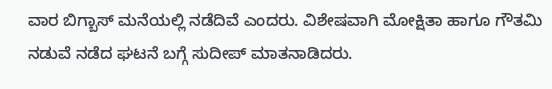ವಾರ ಬಿಗ್ಬಾಸ್ ಮನೆಯಲ್ಲಿ ನಡೆದಿವೆ ಎಂದರು. ವಿಶೇಷವಾಗಿ ಮೋಕ್ಷಿತಾ ಹಾಗೂ ಗೌತಮಿ ನಡುವೆ ನಡೆದ ಘಟನೆ ಬಗ್ಗೆ ಸುದೀಪ್ ಮಾತನಾಡಿದರು.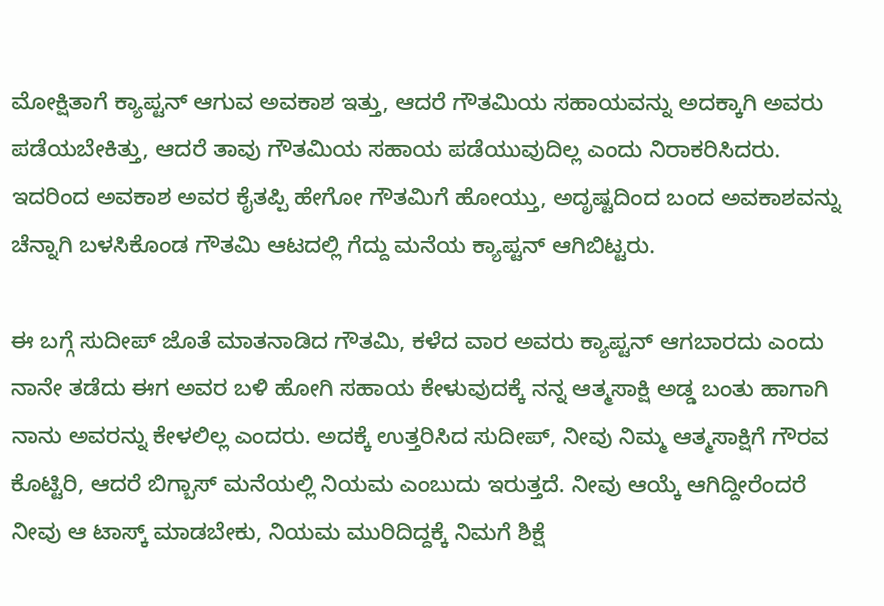ಮೋಕ್ಷಿತಾಗೆ ಕ್ಯಾಪ್ಟನ್ ಆಗುವ ಅವಕಾಶ ಇತ್ತು, ಆದರೆ ಗೌತಮಿಯ ಸಹಾಯವನ್ನು ಅದಕ್ಕಾಗಿ ಅವರು ಪಡೆಯಬೇಕಿತ್ತು, ಆದರೆ ತಾವು ಗೌತಮಿಯ ಸಹಾಯ ಪಡೆಯುವುದಿಲ್ಲ ಎಂದು ನಿರಾಕರಿಸಿದರು. ಇದರಿಂದ ಅವಕಾಶ ಅವರ ಕೈತಪ್ಪಿ ಹೇಗೋ ಗೌತಮಿಗೆ ಹೋಯ್ತು, ಅದೃಷ್ಟದಿಂದ ಬಂದ ಅವಕಾಶವನ್ನು ಚೆನ್ನಾಗಿ ಬಳಸಿಕೊಂಡ ಗೌತಮಿ ಆಟದಲ್ಲಿ ಗೆದ್ದು ಮನೆಯ ಕ್ಯಾಪ್ಟನ್ ಆಗಿಬಿಟ್ಟರು.

ಈ ಬಗ್ಗೆ ಸುದೀಪ್ ಜೊತೆ ಮಾತನಾಡಿದ ಗೌತಮಿ, ಕಳೆದ ವಾರ ಅವರು ಕ್ಯಾಪ್ಟನ್ ಆಗಬಾರದು ಎಂದು ನಾನೇ ತಡೆದು ಈಗ ಅವರ ಬಳಿ ಹೋಗಿ ಸಹಾಯ ಕೇಳುವುದಕ್ಕೆ ನನ್ನ ಆತ್ಮಸಾಕ್ಷಿ ಅಡ್ಡ ಬಂತು ಹಾಗಾಗಿ ನಾನು ಅವರನ್ನು ಕೇಳಲಿಲ್ಲ ಎಂದರು. ಅದಕ್ಕೆ ಉತ್ತರಿಸಿದ ಸುದೀಪ್, ನೀವು ನಿಮ್ಮ ಆತ್ಮಸಾಕ್ಷಿಗೆ ಗೌರವ ಕೊಟ್ಟಿರಿ, ಆದರೆ ಬಿಗ್ಬಾಸ್ ಮನೆಯಲ್ಲಿ ನಿಯಮ ಎಂಬುದು ಇರುತ್ತದೆ. ನೀವು ಆಯ್ಕೆ ಆಗಿದ್ದೀರೆಂದರೆ ನೀವು ಆ ಟಾಸ್ಕ್ ಮಾಡಬೇಕು, ನಿಯಮ ಮುರಿದಿದ್ದಕ್ಕೆ ನಿಮಗೆ ಶಿಕ್ಷೆ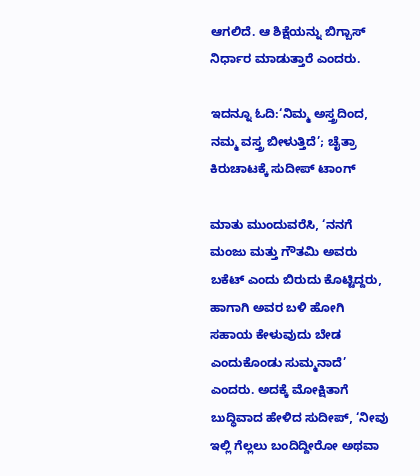ಆಗಲಿದೆ. ಆ ಶಿಕ್ಷೆಯನ್ನು ಬಿಗ್ಬಾಸ್ ನಿರ್ಧಾರ ಮಾಡುತ್ತಾರೆ ಎಂದರು.

ಇದನ್ನೂ ಓದಿ:‘ನಿಮ್ಮ ಅಸ್ತ್ರದಿಂದ, ನಮ್ಮ ವಸ್ತ್ರ ಬೀಳುತ್ತಿದೆ’; ಚೈತ್ರಾ ಕಿರುಚಾಟಕ್ಕೆ ಸುದೀಪ್ ಟಾಂಗ್

ಮಾತು ಮುಂದುವರೆಸಿ, ‘ನನಗೆ ಮಂಜು ಮತ್ತು ಗೌತಮಿ ಅವರು ಬಕೆಟ್ ಎಂದು ಬಿರುದು ಕೊಟ್ಟಿದ್ದರು, ಹಾಗಾಗಿ ಅವರ ಬಳಿ ಹೋಗಿ ಸಹಾಯ ಕೇಳುವುದು ಬೇಡ ಎಂದುಕೊಂಡು ಸುಮ್ಮನಾದೆ’ ಎಂದರು. ಅದಕ್ಕೆ ಮೋಕ್ಷಿತಾಗೆ ಬುದ್ಧಿವಾದ ಹೇಳಿದ ಸುದೀಪ್, ‘ನೀವು ಇಲ್ಲಿ ಗೆಲ್ಲಲು ಬಂದಿದ್ದೀರೋ ಅಥವಾ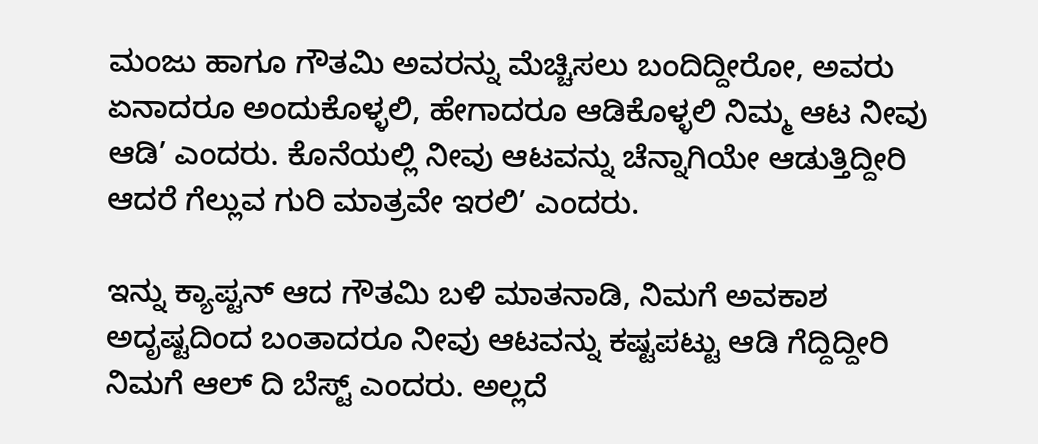ಮಂಜು ಹಾಗೂ ಗೌತಮಿ ಅವರನ್ನು ಮೆಚ್ಚಿಸಲು ಬಂದಿದ್ದೀರೋ, ಅವರು ಏನಾದರೂ ಅಂದುಕೊಳ್ಳಲಿ, ಹೇಗಾದರೂ ಆಡಿಕೊಳ್ಳಲಿ ನಿಮ್ಮ ಆಟ ನೀವು ಆಡಿ’ ಎಂದರು. ಕೊನೆಯಲ್ಲಿ ನೀವು ಆಟವನ್ನು ಚೆನ್ನಾಗಿಯೇ ಆಡುತ್ತಿದ್ದೀರಿ ಆದರೆ ಗೆಲ್ಲುವ ಗುರಿ ಮಾತ್ರವೇ ಇರಲಿ’ ಎಂದರು.

ಇನ್ನು ಕ್ಯಾಪ್ಟನ್ ಆದ ಗೌತಮಿ ಬಳಿ ಮಾತನಾಡಿ, ನಿಮಗೆ ಅವಕಾಶ ಅದೃಷ್ಟದಿಂದ ಬಂತಾದರೂ ನೀವು ಆಟವನ್ನು ಕಷ್ಟಪಟ್ಟು ಆಡಿ ಗೆದ್ದಿದ್ದೀರಿ ನಿಮಗೆ ಆಲ್ ದಿ ಬೆಸ್ಟ್ ಎಂದರು. ಅಲ್ಲದೆ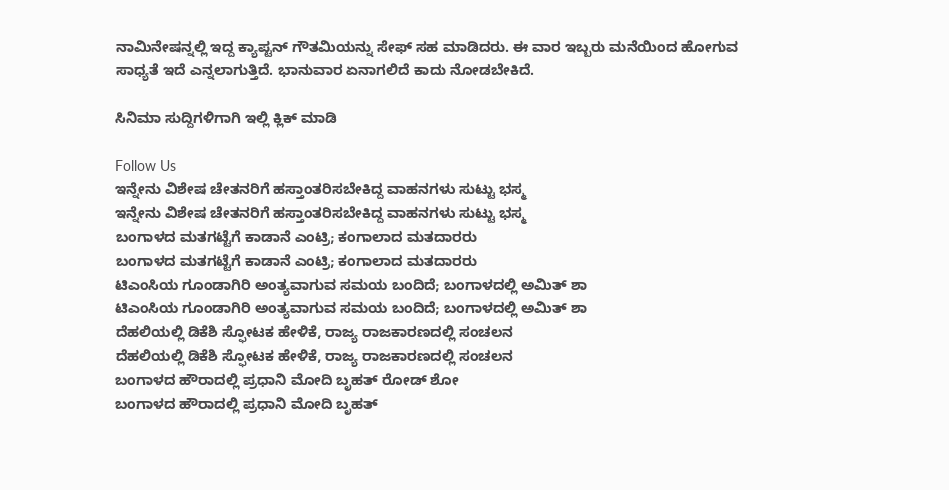ನಾಮಿನೇಷನ್ನಲ್ಲಿ ಇದ್ದ ಕ್ಯಾಪ್ಟನ್ ಗೌತಮಿಯನ್ನು ಸೇಫ್ ಸಹ ಮಾಡಿದರು. ಈ ವಾರ ಇಬ್ಬರು ಮನೆಯಿಂದ ಹೋಗುವ ಸಾಧ್ಯತೆ ಇದೆ ಎನ್ನಲಾಗುತ್ತಿದೆ. ಭಾನುವಾರ ಏನಾಗಲಿದೆ ಕಾದು ನೋಡಬೇಕಿದೆ.

ಸಿನಿಮಾ ಸುದ್ದಿಗಳಿಗಾಗಿ ಇಲ್ಲಿ ಕ್ಲಿಕ್ ಮಾಡಿ

Follow Us
ಇನ್ನೇನು ವಿಶೇಷ ಚೇತನರಿಗೆ ಹಸ್ತಾಂತರಿಸಬೇಕಿದ್ದ ವಾಹನಗಳು ಸುಟ್ಟು ಭಸ್ಮ
ಇನ್ನೇನು ವಿಶೇಷ ಚೇತನರಿಗೆ ಹಸ್ತಾಂತರಿಸಬೇಕಿದ್ದ ವಾಹನಗಳು ಸುಟ್ಟು ಭಸ್ಮ
ಬಂಗಾಳದ ಮತಗಟ್ಟೆಗೆ ಕಾಡಾನೆ ಎಂಟ್ರಿ; ಕಂಗಾಲಾದ ಮತದಾರರು
ಬಂಗಾಳದ ಮತಗಟ್ಟೆಗೆ ಕಾಡಾನೆ ಎಂಟ್ರಿ; ಕಂಗಾಲಾದ ಮತದಾರರು
ಟಿಎಂಸಿಯ ಗೂಂಡಾಗಿರಿ ಅಂತ್ಯವಾಗುವ ಸಮಯ ಬಂದಿದೆ; ಬಂಗಾಳದಲ್ಲಿ ಅಮಿತ್ ಶಾ
ಟಿಎಂಸಿಯ ಗೂಂಡಾಗಿರಿ ಅಂತ್ಯವಾಗುವ ಸಮಯ ಬಂದಿದೆ; ಬಂಗಾಳದಲ್ಲಿ ಅಮಿತ್ ಶಾ
ದೆಹಲಿಯಲ್ಲಿ ಡಿಕೆಶಿ ಸ್ಫೋಟಕ ಹೇಳಿಕೆ, ರಾಜ್ಯ ರಾಜಕಾರಣದಲ್ಲಿ ಸಂಚಲನ
ದೆಹಲಿಯಲ್ಲಿ ಡಿಕೆಶಿ ಸ್ಫೋಟಕ ಹೇಳಿಕೆ, ರಾಜ್ಯ ರಾಜಕಾರಣದಲ್ಲಿ ಸಂಚಲನ
ಬಂಗಾಳದ ಹೌರಾದಲ್ಲಿ ಪ್ರಧಾನಿ ಮೋದಿ ಬೃಹತ್ ರೋಡ್ ಶೋ
ಬಂಗಾಳದ ಹೌರಾದಲ್ಲಿ ಪ್ರಧಾನಿ ಮೋದಿ ಬೃಹತ್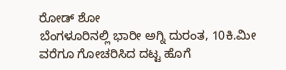ರೋಡ್ ಶೋ
ಬೆಂಗಳೂರಿನಲ್ಲಿ ಭಾರೀ ಅಗ್ನಿ ದುರಂತ, 10ಕಿ.ಮೀ ವರೆಗೂ ಗೋಚರಿಸಿದ ದಟ್ಟ ಹೊಗೆ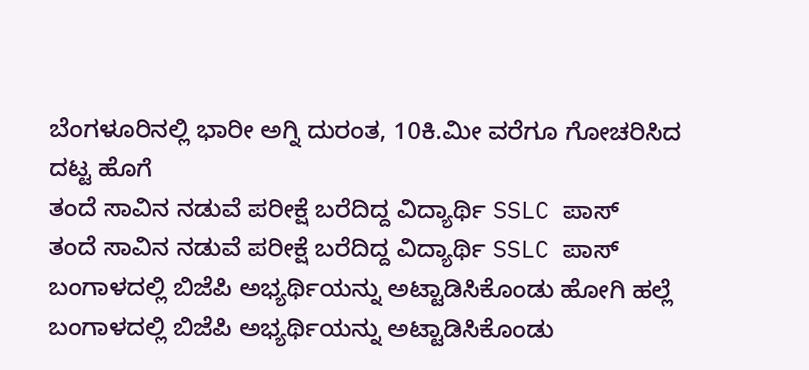ಬೆಂಗಳೂರಿನಲ್ಲಿ ಭಾರೀ ಅಗ್ನಿ ದುರಂತ, 10ಕಿ.ಮೀ ವರೆಗೂ ಗೋಚರಿಸಿದ ದಟ್ಟ ಹೊಗೆ
ತಂದೆ ಸಾವಿನ ನಡುವೆ ಪರೀಕ್ಷೆ ಬರೆದಿದ್ದ ವಿದ್ಯಾರ್ಥಿ SSLC ಪಾಸ್
ತಂದೆ ಸಾವಿನ ನಡುವೆ ಪರೀಕ್ಷೆ ಬರೆದಿದ್ದ ವಿದ್ಯಾರ್ಥಿ SSLC ಪಾಸ್
ಬಂಗಾಳದಲ್ಲಿ ಬಿಜೆಪಿ ಅಭ್ಯರ್ಥಿಯನ್ನು ಅಟ್ಟಾಡಿಸಿಕೊಂಡು ಹೋಗಿ ಹಲ್ಲೆ
ಬಂಗಾಳದಲ್ಲಿ ಬಿಜೆಪಿ ಅಭ್ಯರ್ಥಿಯನ್ನು ಅಟ್ಟಾಡಿಸಿಕೊಂಡು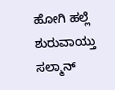ಹೋಗಿ ಹಲ್ಲೆ
ಶುರುವಾಯ್ತು ಸಲ್ಮಾನ್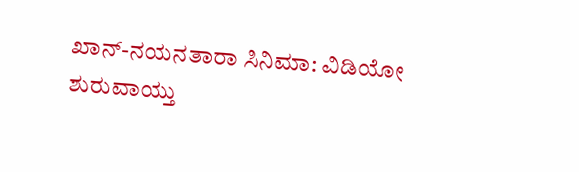ಖಾನ್-ನಯನತಾರಾ ಸಿನಿಮಾ: ವಿಡಿಯೋ
ಶುರುವಾಯ್ತು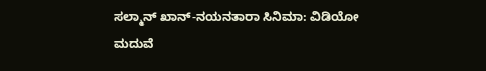ಸಲ್ಮಾನ್ ಖಾನ್-ನಯನತಾರಾ ಸಿನಿಮಾ: ವಿಡಿಯೋ
ಮದುವೆ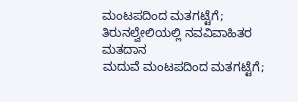ಮಂಟಪದಿಂದ ಮತಗಟ್ಟೆಗೆ; ತಿರುನಲ್ವೇಲಿಯಲ್ಲಿ ನವವಿವಾಹಿತರ ಮತದಾನ
ಮದುವೆ ಮಂಟಪದಿಂದ ಮತಗಟ್ಟೆಗೆ;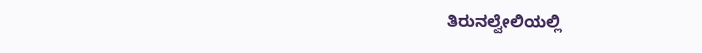ತಿರುನಲ್ವೇಲಿಯಲ್ಲಿ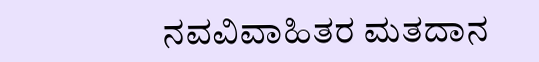ನವವಿವಾಹಿತರ ಮತದಾನ